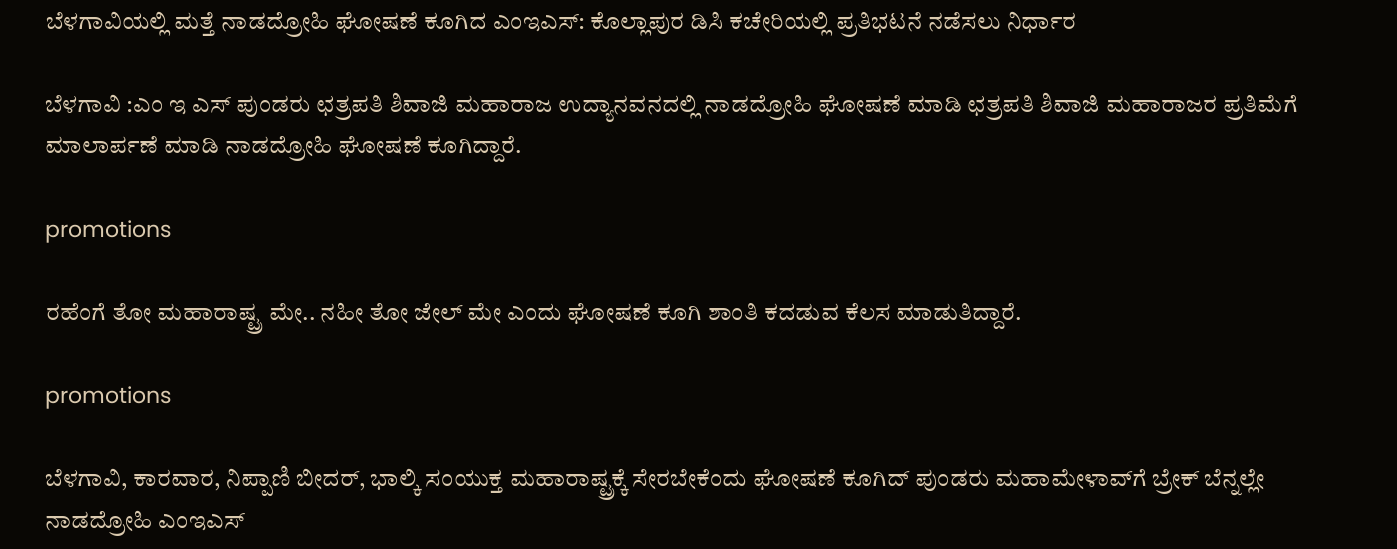ಬೆಳಗಾವಿಯಲ್ಲಿ ಮತ್ತೆ ನಾಡದ್ರೋಹಿ ಘೋಷಣೆ ಕೂಗಿದ ಎಂಇಎಸ್: ಕೊಲ್ಲಾಪುರ ಡಿಸಿ ಕಚೇರಿಯಲ್ಲಿ ಪ್ರತಿಭಟನೆ ನಡೆಸಲು ನಿರ್ಧಾರ

ಬೆಳಗಾವಿ :ಎಂ ಇ ಎಸ್ ಪುಂಡರು ಛತ್ರಪತಿ ಶಿವಾಜಿ ಮಹಾರಾಜ ಉದ್ಯಾನವನದಲ್ಲಿ ನಾಡದ್ರೋಹಿ ಘೋಷಣೆ ಮಾಡಿ ಛತ್ರಪತಿ ಶಿವಾಜಿ ಮಹಾರಾಜರ ಪ್ರತಿಮೆಗೆ ಮಾಲಾರ್ಪಣೆ ಮಾಡಿ ನಾಡದ್ರೋಹಿ ಘೋಷಣೆ ಕೂಗಿದ್ದಾರೆ.

promotions

ರಹೆಂಗೆ ತೋ ಮಹಾರಾಷ್ಟ್ರ ಮೇ.. ನಹೀ ತೋ ಜೇಲ್ ಮೇ ಎಂದು ಘೋಷಣೆ ಕೂಗಿ ಶಾಂತಿ ಕದಡುವ ಕೆಲಸ ಮಾಡುತಿದ್ದಾರೆ.

promotions

ಬೆಳಗಾವಿ, ಕಾರವಾರ, ನಿಪ್ಪಾಣಿ ಬೀದರ್, ಭಾಲ್ಕಿ ಸಂಯುಕ್ತ ಮಹಾರಾಷ್ಟ್ರಕ್ಕೆ ಸೇರಬೇಕೆಂದು ಘೋಷಣೆ ಕೂಗಿದ್ ಪುಂಡರು ಮಹಾಮೇಳಾವ್‌ಗೆ ಬ್ರೇಕ್ ಬೆನ್ನಲ್ಲೇ ನಾಡದ್ರೋಹಿ ಎಂಇಎಸ್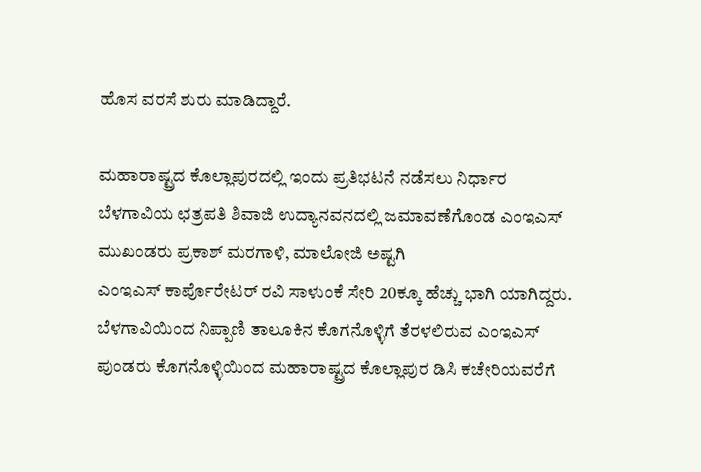ಹೊಸ ವರಸೆ ಶುರು ಮಾಡಿದ್ದಾರೆ.

ಮಹಾರಾಷ್ಟ್ರದ ಕೊಲ್ಲಾಪುರದಲ್ಲಿ ಇಂದು ಪ್ರತಿಭಟನೆ ನಡೆಸಲು ನಿರ್ಧಾರ
ಬೆಳಗಾವಿಯ ಛತ್ರಪತಿ ಶಿವಾಜಿ ಉದ್ಯಾನವನದಲ್ಲಿ ಜಮಾವಣೆಗೊಂಡ ಎಂಇಎಸ್ ಮುಖಂಡರು ಪ್ರಕಾಶ್ ಮರಗಾಳಿ, ಮಾಲೋಜಿ ಅಷ್ಟಗಿ
ಎಂಇಎಸ್ ಕಾರ್ಪೊರೇಟರ್ ರವಿ ಸಾಳುಂಕೆ ಸೇರಿ 20ಕ್ಕೂ ಹೆಚ್ಚು ಭಾಗಿ ಯಾಗಿದ್ದರು.
ಬೆಳಗಾವಿಯಿಂದ ನಿಪ್ಪಾಣಿ ತಾಲೂಕಿನ ಕೊಗನೊಳ್ಳಿಗೆ ತೆರಳಲಿರುವ ಎಂಇಎಸ್ ಪುಂಡರು ಕೊಗನೊಳ್ಳಿಯಿಂದ ಮಹಾರಾಷ್ಟ್ರದ ಕೊಲ್ಲಾಪುರ ಡಿಸಿ ಕಚೇರಿಯವರೆಗೆ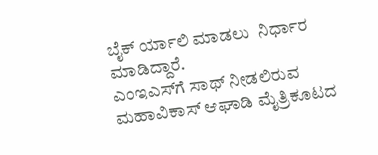ಬೈಕ್ ‌ರ್ಯಾಲಿ ಮಾಡಲು  ನಿರ್ಧಾರ ಮಾಡಿದ್ದಾರೆ.
ಎಂಇಎಸ್‌ಗೆ ಸಾಥ್ ನೀಡಲಿರುವ ಮಹಾವಿಕಾಸ್ ಆಘಾಡಿ ಮೈತ್ರಿಕೂಟದ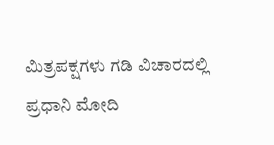ಮಿತ್ರಪಕ್ಷಗಳು ಗಡಿ ವಿಚಾರದಲ್ಲಿ ಪ್ರಧಾನಿ ಮೋದಿ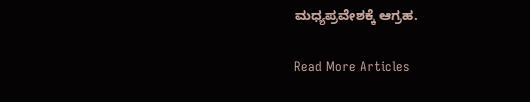ಮಧ್ಯಪ್ರವೇಶಕ್ಕೆ ಆಗ್ರಹ.

Read More Articles